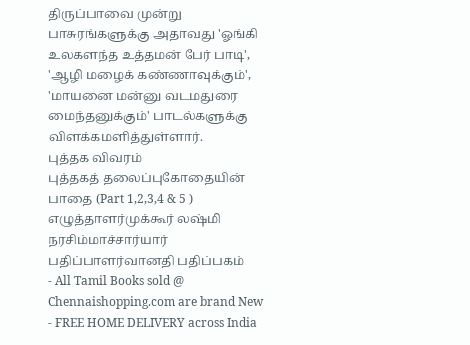திருப்பாவை முன்று பாசுரங்களுக்கு அதாவது 'ஓங்கி உலகளந்த உத்தமன் பேர் பாடி', 'ஆழி மழைக் கண்ணாவுக்கும்', 'மாயனை மன்னு வடமதுரை மைந்தனுக்கும்' பாடல்களுக்கு விளக்கமளித்துள்ளார்.
புத்தக விவரம்
புத்தகத் தலைப்புகோதையின் பாதை (Part 1,2,3,4 & 5 )
எழுத்தாளர்முக்கூர் லஷ்மி நரசிம்மாச்சார்யார்
பதிப்பாளர்வானதி பதிப்பகம்
- All Tamil Books sold @ Chennaishopping.com are brand New
- FREE HOME DELIVERY across India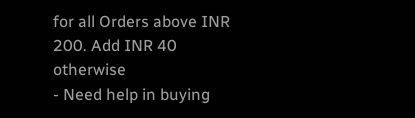for all Orders above INR 200. Add INR 40 otherwise
- Need help in buying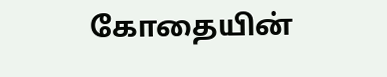கோதையின்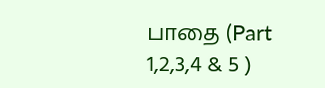பாதை (Part 1,2,3,4 & 5 )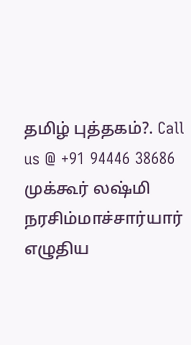தமிழ் புத்தகம்?. Call us @ +91 94446 38686
முக்கூர் லஷ்மி நரசிம்மாச்சார்யார் எழுதிய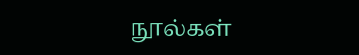நூல்கள்